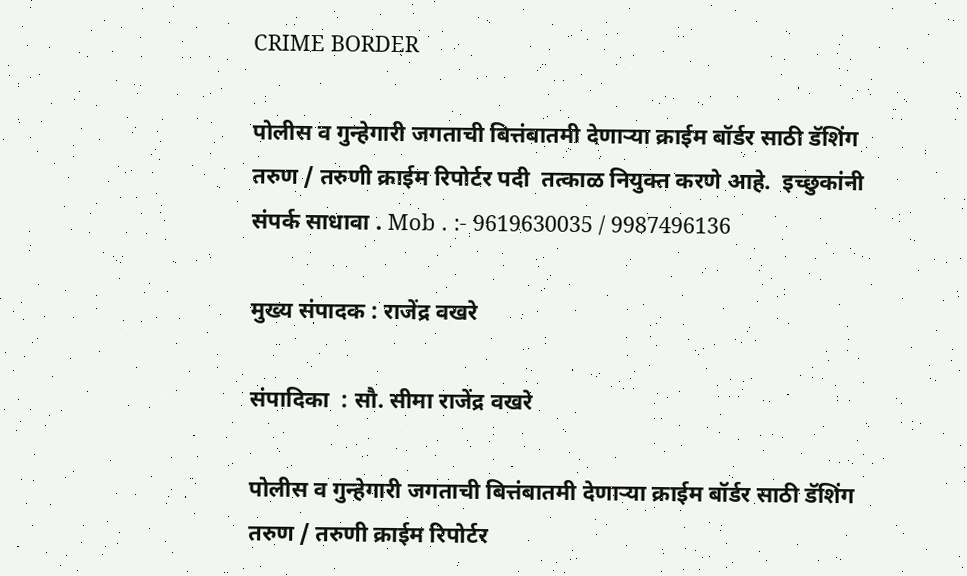CRIME BORDER

पोलीस व गुन्हेगारी जगताची बित्तंबातमी देणाऱ्या क्राईम बॉर्डर साठी डॅशिंग तरुण / तरुणी क्राईम रिपोर्टर पदी  तत्काळ नियुक्त करणे आहे.  इच्छुकांनी संपर्क साधावा . Mob . :- 9619630035 / 9987496136

मुख्य संपादक : राजेंद्र वखरे

संपादिका  : सौ. सीमा राजेंद्र वखरे

पोलीस व गुन्हेगारी जगताची बित्तंबातमी देणाऱ्या क्राईम बॉर्डर साठी डॅशिंग तरुण / तरुणी क्राईम रिपोर्टर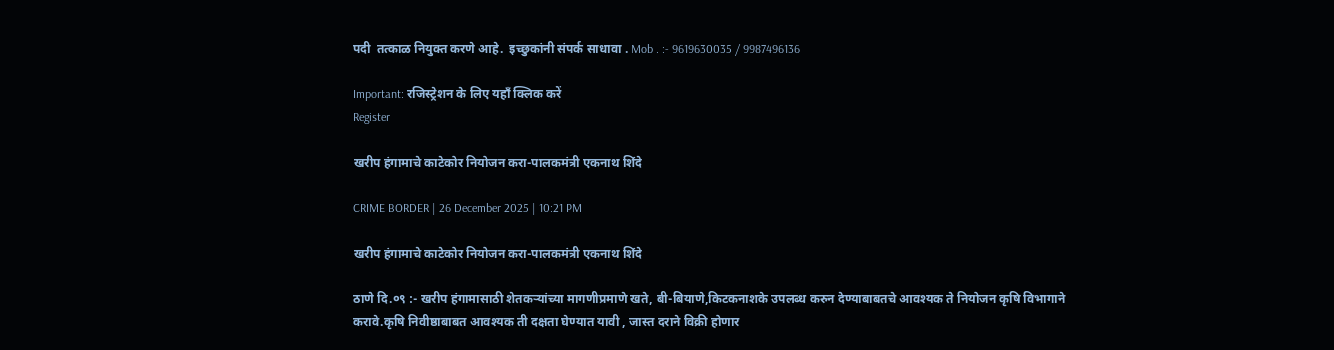पदी  तत्काळ नियुक्त करणे आहे.  इच्छुकांनी संपर्क साधावा . Mob . :- 9619630035 / 9987496136

Important: रजिस्ट्रेशन के लिए यहाँ क्लिक करें
Register

खरीप हंगामाचे काटेकोर नियोजन करा-पालकमंत्री एकनाथ शिंदे

CRIME BORDER | 26 December 2025 | 10:21 PM

खरीप हंगामाचे काटेकोर नियोजन करा-पालकमंत्री एकनाथ शिंदे

ठाणे दि.०९ :- खरीप हंगामासाठी शेतकऱ्यांच्या मागणीप्रमाणे खते, बी-बियाणे,किटकनाशके उपलब्ध करुन देण्याबाबतचे आवश्यक ते नियोजन कृषि विभागाने करावे.कृषि निवीष्ठाबाबत आवश्यक ती दक्षता घेण्यात यावी , जास्त दराने विक्री होणार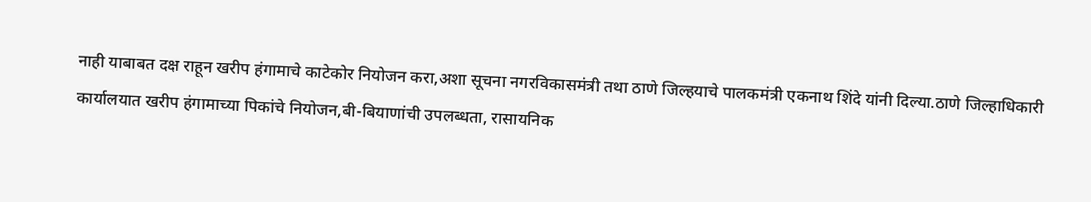नाही याबाबत दक्ष राहून खरीप हंगामाचे काटेकोर नियोजन करा,अशा सूचना नगरविकासमंत्री तथा ठाणे जिल्हयाचे पालकमंत्री एकनाथ शिंदे यांनी दिल्या.ठाणे जिल्हाधिकारी कार्यालयात खरीप हंगामाच्या पिकांचे नियोजन,बी-बियाणांची उपलब्धता, रासायनिक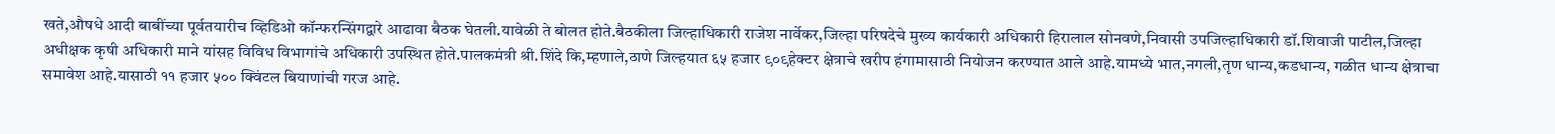खते,औषधे आदी बाबींच्या पूर्वतयारीच व्हिडिओ कॉन्फरन्सिंगद्वारे आढावा बैठक घेतली.यावेळी ते बोलत होते.बैठकीला जिल्हाधिकारी राजेश नार्वेकर,जिल्हा परिषदेचे मुख्य कार्यकारी अधिकारी हिरालाल सोनवणे,निवासी उपजिल्हाधिकारी डॉ.शिवाजी पाटील,जिल्हा अधीक्षक कृषी अधिकारी माने यांसह विविध विभागांचे अधिकारी उपस्थित होते.पालकमंत्री श्री.शिंदे कि,म्हणाले,ठाणे जिल्हयात ६५ हजार ९०९हेक्टर क्षेत्राचे खरीप हंगामासाठी नियोजन करण्यात आले आहे.यामध्ये भात,नगली,तृण धान्य,कडधान्य, गळीत धान्य क्षेत्राचा समावेश आहे.यासाठी ११ हजार ५०० क्विंटल बियाणांची गरज आहे.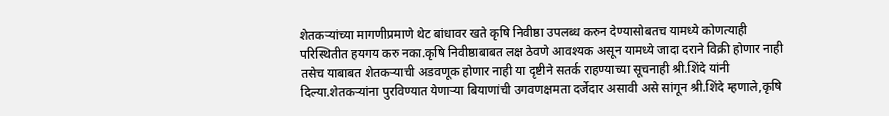शेतकऱ्यांच्या मागणीप्रमाणे थेट बांधावर खते कृषि निवीष्ठा उपलब्ध करुन देण्यासोबतच यामध्ये कोणत्याही परिस्थितीत हयगय करु नका.कृषि निवीष्ठाबाबत लक्ष ठेवणे आवश्यक असून यामध्ये जादा दराने विक्री होणार नाही तसेच याबाबत शेतकऱ्याची अडवणूक होणार नाही या दृष्टीने सतर्क राहण्याच्या सूचनाही श्री.शिंदे यांनी दिल्या.शेतकऱ्यांना पुरविण्यात येणाऱ्या बियाणांची उगवणक्षमता दर्जेदार असावी असे सांगून श्री.शिंदे म्हणाले,कृषि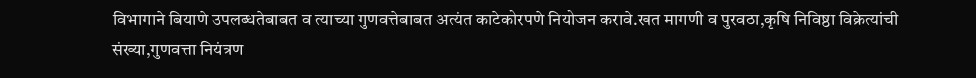विभागाने बियाणे उपलब्धतेबाबत व त्याच्या गुणवत्तेबाबत अत्यंत काटेकोरपणे नियोजन करावे.खत मागणी व पुरवठा,कृषि निविष्ठा विक्रेत्यांची संख्या,गुणवत्ता नियंत्रण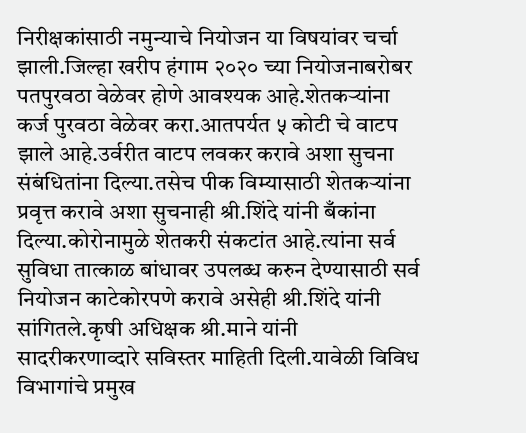निरीक्षकांसाठी नमुन्याचे नियोजन या विषयांवर चर्चा झाली.जिल्हा खरीप हंगाम २०२० च्या नियोजनाबरोबर पतपुरवठा वेळेवर होणे आवश्यक आहे.शेतकऱ्यांना कर्ज पुरवठा वेळेवर करा.आतपर्यत ५ कोटी चे वाटप झाले आहे.उर्वरीत वाटप लवकर करावे अशा सुचना संबंधितांना दिल्या.तसेच पीक विम्यासाठी शेतकऱ्यांना प्रवृत्त करावे अशा सुचनाही श्री.शिंदे यांनी बँकांना दिल्या.कोरोनामुळे शेतकरी संकटांत आहे.त्यांना सर्व सुविधा तात्काळ बांधावर उपलब्ध करुन देण्यासाठी सर्व नियोजन काटेकोरपणे करावे असेही श्री.शिंदे यांनी सांगितले.कृषी अधिक्षक श्री.माने यांनी सादरीकरणाव्दारे सविस्तर माहिती दिली.यावेळी विविध विभागांचे प्रमुख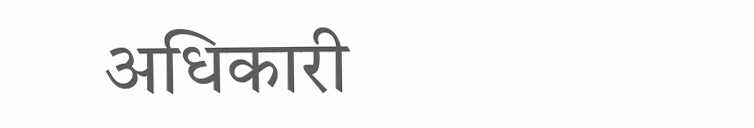अधिकारी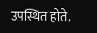उपस्थित होते.